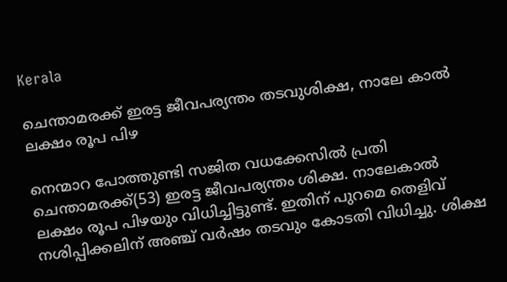Kerala

ചെന്താമരക്ക് ഇരട്ട ജീവപര്യന്തം തടവുശിക്ഷ, നാലേ കാൽ ലക്ഷം രൂപ പിഴ

നെന്മാറ പോത്തുണ്ടി സജിത വധക്കേസിൽ പ്രതി ചെന്താമരക്ക്(53) ഇരട്ട ജീവപര്യന്തം ശിക്ഷ. നാലേകാൽ ലക്ഷം രൂപ പിഴയും വിധിച്ചിട്ടുണ്ട്. ഇതിന് പുറമെ തെളിവ് നശിപ്പിക്കലിന് അഞ്ച് വർഷം തടവും കോടതി വിധിച്ചു. ശിക്ഷ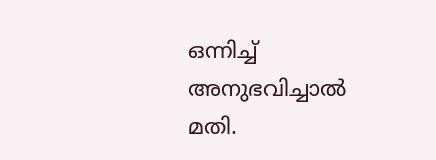ഒന്നിച്ച് അനുഭവിച്ചാൽ മതി.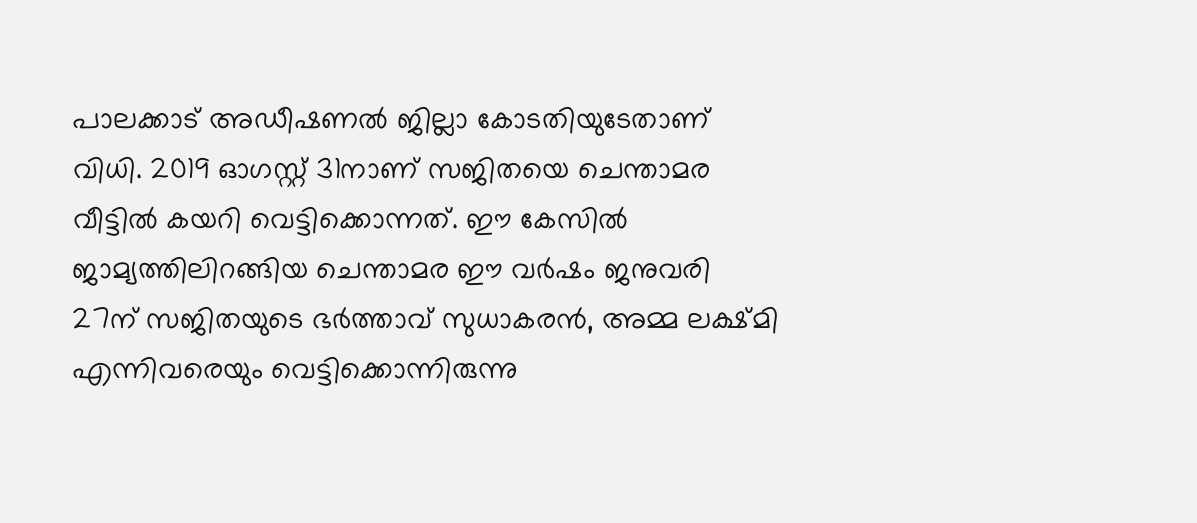പാലക്കാട് അഡീഷണൽ ജില്ലാ കോടതിയുടേതാണ് വിധി. 2019 ഓഗസ്റ്റ് 31നാണ് സജിതയെ ചെന്താമര വീട്ടിൽ കയറി വെട്ടിക്കൊന്നത്. ഈ കേസിൽ ജാമ്യത്തിലിറങ്ങിയ ചെന്താമര ഈ വർഷം ജനുവരി 27ന് സജിതയുടെ ഭർത്താവ് സുധാകരൻ, അമ്മ ലക്ഷ്മി എന്നിവരെയും വെട്ടിക്കൊന്നിരുന്നു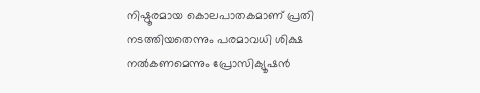നിഷ്ഠൂരമായ കൊലപാതകമാണ് പ്രതി നടത്തിയതെന്നും പരമാവധി ശിക്ഷ നൽകണമെന്നും പ്രോസിക്യൂഷൻ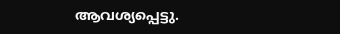ആവശ്യപ്പെട്ടു.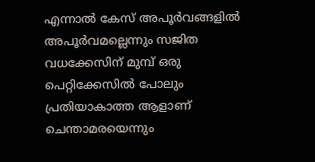എന്നാൽ കേസ് അപൂർവങ്ങളിൽ അപൂർവമല്ലെന്നും സജിത വധക്കേസിന് മുമ്പ് ഒരു പെറ്റിക്കേസിൽ പോലും പ്രതിയാകാത്ത ആളാണ് ചെന്താമരയെന്നും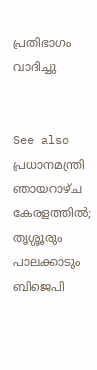പ്രതിഭാഗം വാദിച്ചു


See also  പ്രധാനമന്ത്രി ഞായറാഴ്ച കേരളത്തിൽ; തൃശ്ശൂരും പാലക്കാടും ബിജെപി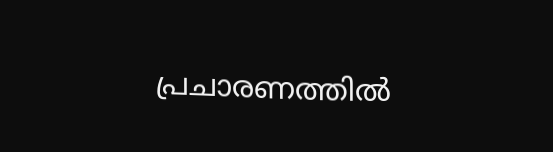പ്രചാരണത്തിൽ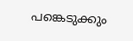പങ്കെടുക്കും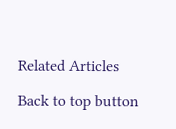Related Articles

Back to top button